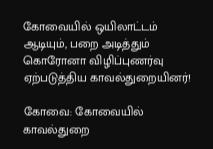கோவையில் ஒயிலாட்டம் ஆடியும், பறை அடித்தும் கொரோனா விழிப்புணர்வு ஏற்படுத்திய காவல்துறையினர்!

கோவை: கோவையில் காவல்துறை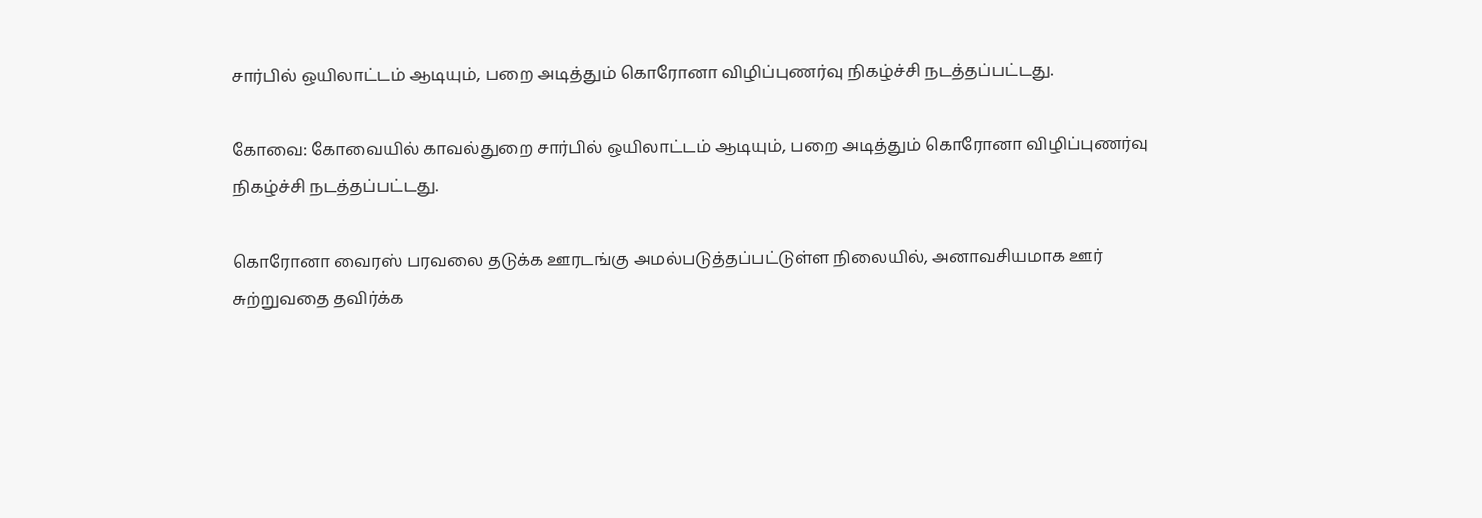சார்பில் ஒயிலாட்டம் ஆடியும், பறை அடித்தும் கொரோனா விழிப்புணர்வு நிகழ்ச்சி நடத்தப்பட்டது.

கோவை: கோவையில் காவல்துறை சார்பில் ஒயிலாட்டம் ஆடியும், பறை அடித்தும் கொரோனா விழிப்புணர்வு நிகழ்ச்சி நடத்தப்பட்டது.

கொரோனா வைரஸ் பரவலை தடுக்க ஊரடங்கு அமல்படுத்தப்பட்டுள்ள நிலையில், அனாவசியமாக ஊர் சுற்றுவதை தவிர்க்க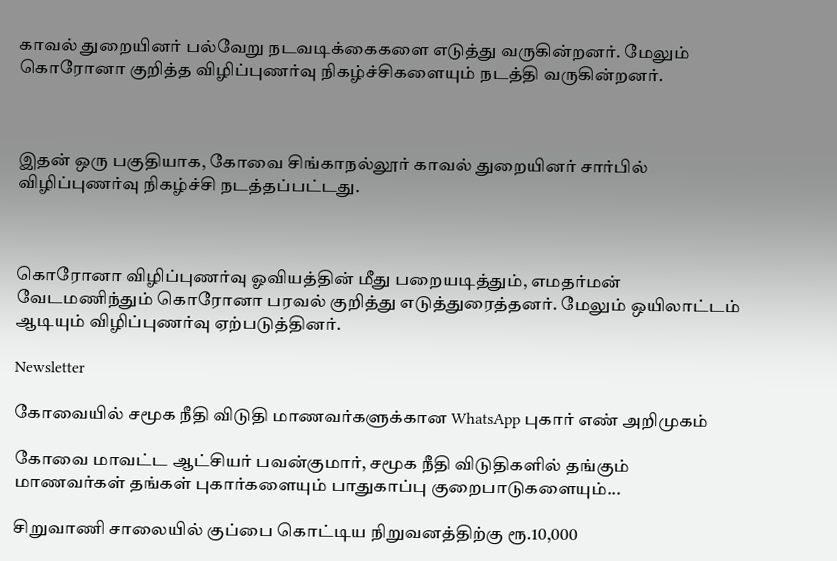காவல் துறையினர் பல்வேறு நடவடிக்கைகளை எடுத்து வருகின்றனர். மேலும் கொரோனா குறித்த விழிப்புணர்வு நிகழ்ச்சிகளையும் நடத்தி வருகின்றனர்.



இதன் ஒரு பகுதியாக, கோவை சிங்காநல்லூர் காவல் துறையினர் சார்பில் விழிப்புணர்வு நிகழ்ச்சி நடத்தப்பட்டது.



கொரோனா விழிப்புணர்வு ஓவியத்தின் மீது பறையடித்தும், எமதர்மன் வேடமணிந்தும் கொரோனா பரவல் குறித்து எடுத்துரைத்தனர். மேலும் ஒயிலாட்டம் ஆடியும் விழிப்புணர்வு ஏற்படுத்தினர்.

Newsletter

கோவையில் சமூக நீதி விடுதி மாணவர்களுக்கான WhatsApp புகார் எண் அறிமுகம்

கோவை மாவட்ட ஆட்சியர் பவன்குமார், சமூக நீதி விடுதிகளில் தங்கும் மாணவர்கள் தங்கள் புகார்களையும் பாதுகாப்பு குறைபாடுகளையும்...

சிறுவாணி சாலையில் குப்பை கொட்டிய நிறுவனத்திற்கு ரூ.10,000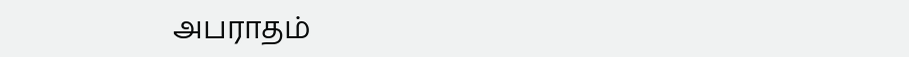அபராதம்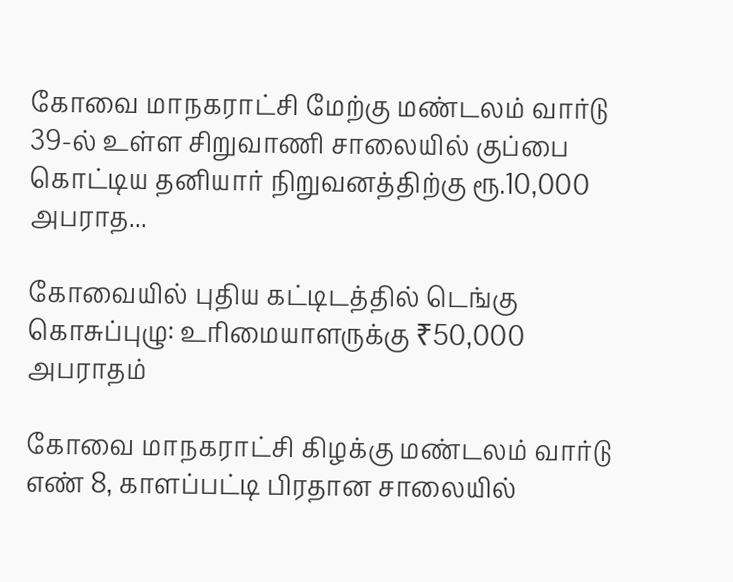கோவை மாநகராட்சி மேற்கு மண்டலம் வார்டு 39-ல் உள்ள சிறுவாணி சாலையில் குப்பை கொட்டிய தனியார் நிறுவனத்திற்கு ரூ.10,000 அபராத...

கோவையில் புதிய கட்டிடத்தில் டெங்கு கொசுப்புழு: உரிமையாளருக்கு ₹50,000 அபராதம்

கோவை மாநகராட்சி கிழக்கு மண்டலம் வார்டு எண் 8, காளப்பட்டி பிரதான சாலையில்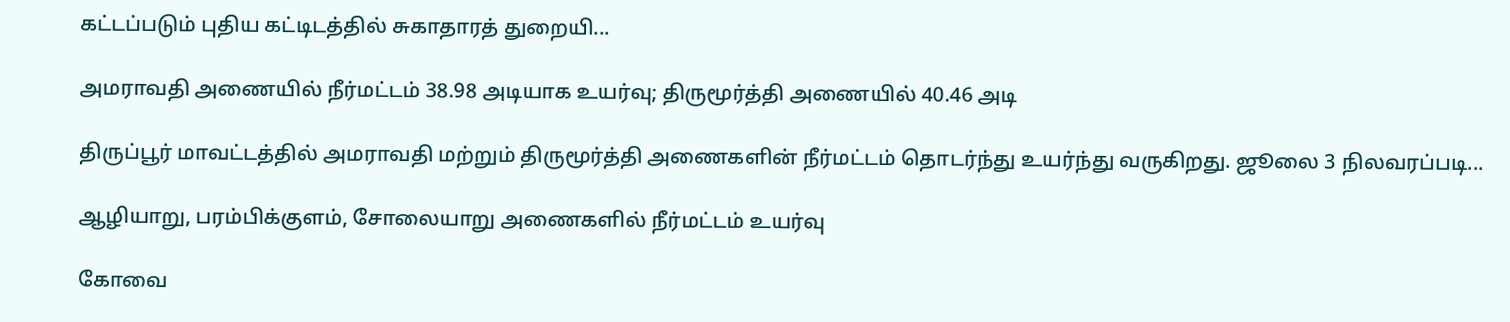கட்டப்படும் புதிய கட்டிடத்தில் சுகாதாரத் துறையி...

அமராவதி அணையில் நீர்மட்டம் 38.98 அடியாக உயர்வு; திருமூர்த்தி அணையில் 40.46 அடி

திருப்பூர் மாவட்டத்தில் அமராவதி மற்றும் திருமூர்த்தி அணைகளின் நீர்மட்டம் தொடர்ந்து உயர்ந்து வருகிறது. ஜூலை 3 நிலவரப்படி...

ஆழியாறு, பரம்பிக்குளம், சோலையாறு அணைகளில் நீர்மட்டம் உயர்வு

கோவை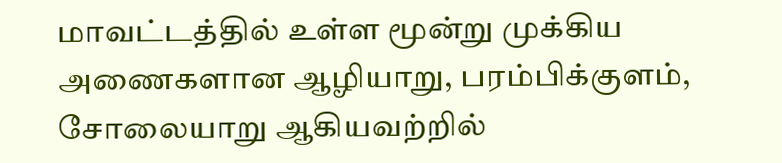மாவட்டத்தில் உள்ள மூன்று முக்கிய அணைகளான ஆழியாறு, பரம்பிக்குளம், சோலையாறு ஆகியவற்றில்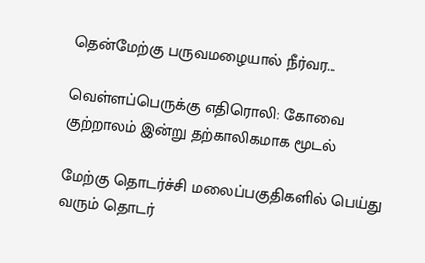தென்மேற்கு பருவமழையால் நீர்வர...

வெள்ளப்பெருக்கு எதிரொலி: கோவை குற்றாலம் இன்று தற்காலிகமாக மூடல்

மேற்கு தொடர்ச்சி மலைப்பகுதிகளில் பெய்து வரும் தொடர்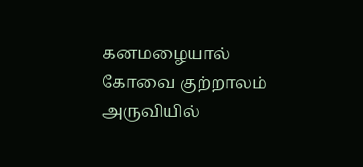கனமழையால் கோவை குற்றாலம் அருவியில்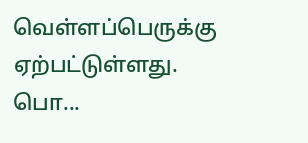வெள்ளப்பெருக்கு ஏற்பட்டுள்ளது. பொ...